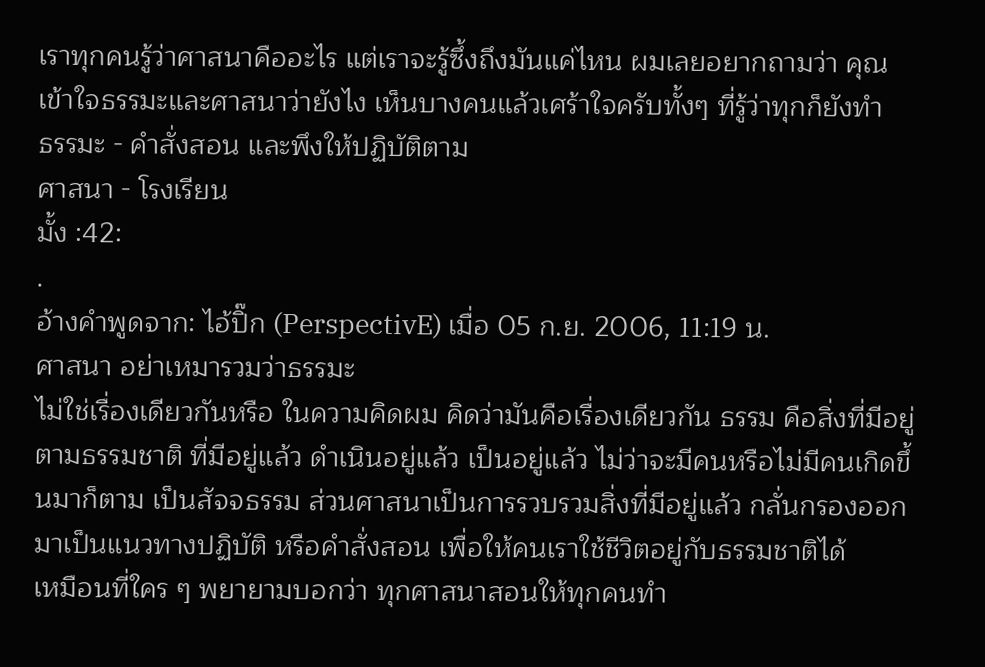เราทุกคนรู้ว่าศาสนาคืออะไร แต่เราจะรู้ซึ้งถึงมันแค่ไหน ผมเลยอยากถามว่า คุณเข้าใจธรรมะและศาสนาว่ายังไง เห็นบางคนแล้วเศร้าใจครับทั้งๆ ที่รู้ว่าทุกก็ยังทำ
ธรรมะ - คำสั่งสอน และพึงให้ปฏิบัติตาม
ศาสนา - โรงเรียน
มั้ง :42:
.
อ้างคำพูดจาก: ไอ้ปิ๊ก (PerspectivE) เมื่อ 05 ก.ย. 2006, 11:19 น.
ศาสนา อย่าเหมารวมว่าธรรมะ
ไม่ใช่เรื่องเดียวกันหรือ ในความคิดผม คิดว่ามันคือเรื่องเดียวกัน ธรรม คือสิ่งที่มีอยู่ตามธรรมชาติ ที่มีอยู่แล้ว ดำเนินอยู่แล้ว เป็นอยู่แล้ว ไม่ว่าจะมีคนหรือไม่มีคนเกิดขึ้นมาก็ตาม เป็นสัจจธรรม ส่วนศาสนาเป็นการรวบรวมสิ่งที่มีอยู่แล้ว กลั่นกรองออกมาเป็นแนวทางปฏิบัติ หรือคำสั่งสอน เพื่อให้คนเราใช้ชีวิตอยู่กับธรรมชาติได้
เหมือนที่ใคร ๆ พยายามบอกว่า ทุกศาสนาสอนให้ทุกคนทำ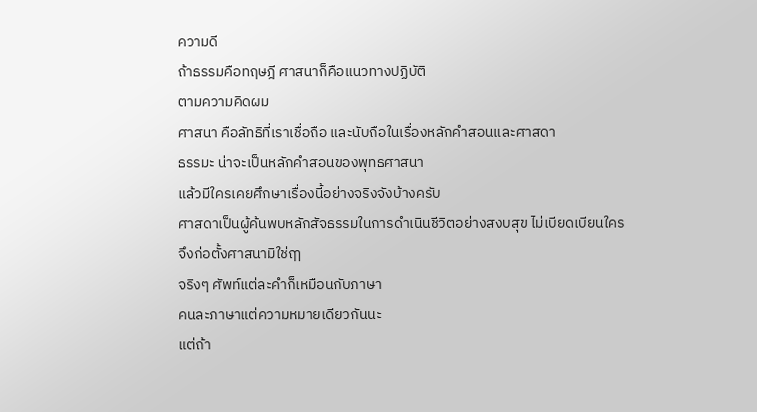ความดี
ถ้าธรรมคือทฤษฎี ศาสนาก็คือแนวทางปฏิบัติ
ตามความคิดผม
ศาสนา คือลัทธิที่เราเชื่อถือ และนับถือในเรื่องหลักคำสอนและศาสดา
ธรรมะ น่าจะเป็นหลักคำสอนของพุทธศาสนา
แล้วมีใครเคยศึกษาเรื่องนี้อย่างจริงจังบ้างครับ
ศาสดาเป็นผู้ค้นพบหลักสัจธรรมในการดำเนินชีวิตอย่างสงบสุข ไม่เบียดเบียนใคร
จึงก่อตั้งศาสนามิใช่ฤๅ
จริงๆ ศัพท์แต่ละคำก็เหมือนกับภาษา
คนละภาษาแต่ความหมายเดียวกันนะ
แต่ถ้า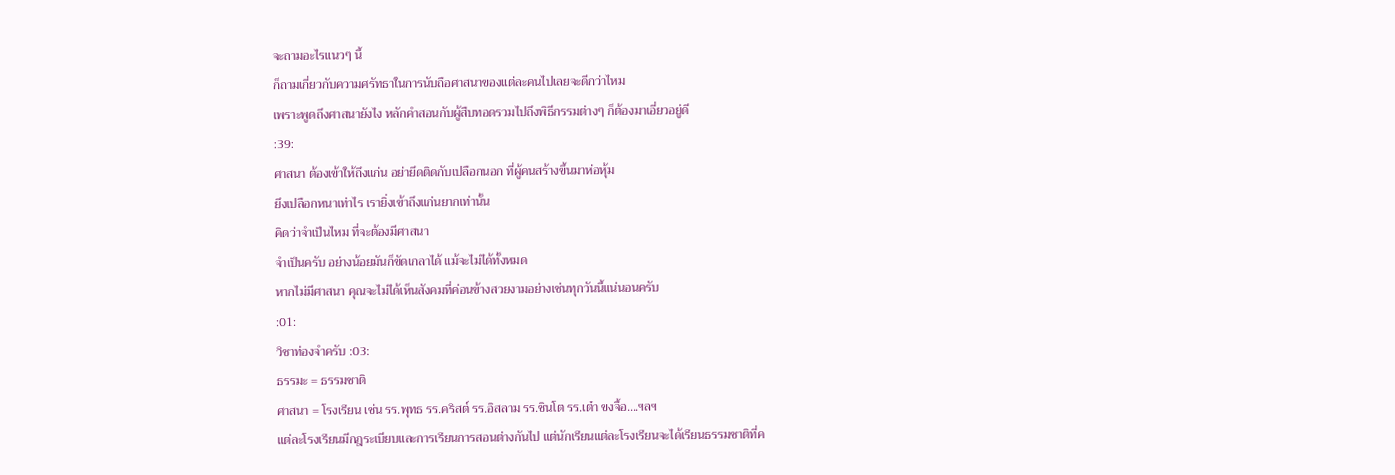จะถามอะไรแนวๆ นี้
ก็ถามเกี่ยวกับความศรัทธาในการนับถือศาสนาของแต่ละคนไปเลยจะดีกว่าไหม
เพราะพูดถึงศาสนายังไง หลักคำสอนกับผู้สืบทอดรวมไปถึงพิธีกรรมต่างๆ ก็ต้องมาเอี่ยวอยู่ดี
:39:
ศาสนา ต้องเข้าให้ถึงแก่น อย่ายึดติดกับเปลือกนอก ที่ผู้คนสร้างขึ้นมาห่อหุ้ม
ยึงเปลือกหนาเท่าไร เรายิ่งเข้าถึงแก่นยากเท่านั้น
คิดว่าจำเป็นไหม ที่จะต้องมีศาสนา
จำเป็นครับ อย่างน้อยมันก็ขัดเกลาได้ แม้จะไม่ได้ทั้งหมด
หากไม่มีศาสนา คุณจะไม่ได้เห็นสังคมที่ค่อนข้างสวยงามอย่างเช่นทุกวันนี้แน่นอนครับ
:01:
วิชาท่องจำครับ :03:
ธรรมะ = ธรรมชาติ
ศาสนา = โรงเรียน เช่น รร.พุทธ รร.คริสต์ รร.อิสลาม รร.ชินโต รร.เต๋า ขงจื้อ....ฯลฯ
แต่ละโรงเรียนมีกฎระเบียบและการเรียนการสอนต่างกันไป แต่นักเรียนแต่ละโรงเรียนจะได้เรียนธรรมชาติที่ค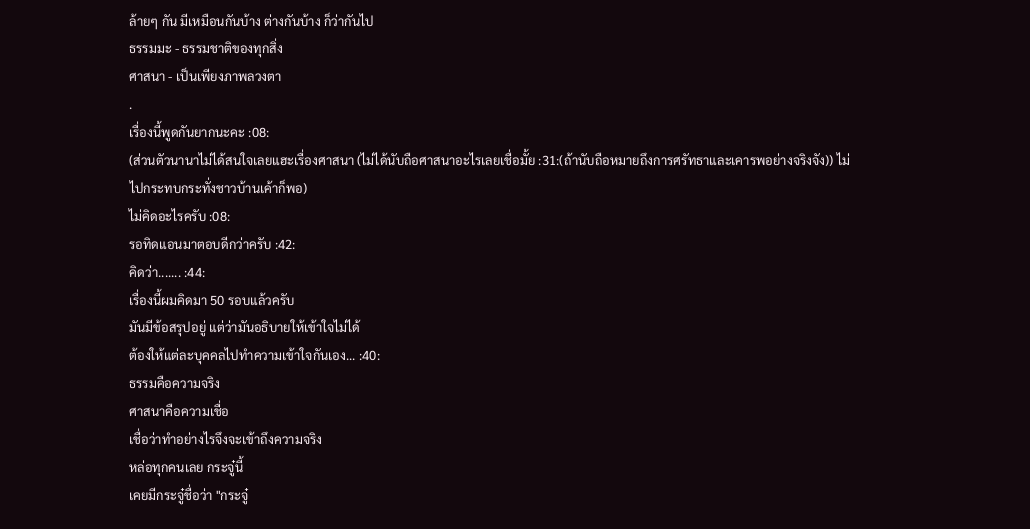ล้ายๆ กัน มีเหมือนกันบ้าง ต่างกันบ้าง ก็ว่ากันไป
ธรรมมะ - ธรรมชาติของทุกสิ่ง
ศาสนา - เป็นเพียงภาพลวงตา
.
เรื่องนี้พูดกันยากนะคะ :08:
(ส่วนตัวนานาไม่ได้สนใจเลยแฮะเรื่องศาสนา (ไม่ได้นับถือศาสนาอะไรเลยเชื่อมั้ย :31:(ถ้านับถือหมายถึงการศรัทธาและเคารพอย่างจริงจัง)) ไม่ไปกระทบกระทั่งชาวบ้านเค้าก็พอ)
ไม่คิดอะไรครับ :08:
รอทิดแอนมาตอบดีกว่าครับ :42:
คิดว่า....... :44:
เรื่องนี้ผมคิดมา 50 รอบแล้วครับ
มันมีข้อสรุปอยู่ แต่ว่ามันอธิบายให้เข้าใจไม่ได้
ต้องให้แต่ละบุคคลไปทำความเข้าใจกันเอง... :40:
ธรรมคือความจริง
ศาสนาคือความเชื่อ
เชื่อว่าทำอย่างไรจึงจะเข้าถึงความจริง
หล่อทุกคนเลย กระจู๋นี้
เคยมีกระจู๋ชื่อว่า "กระจู๋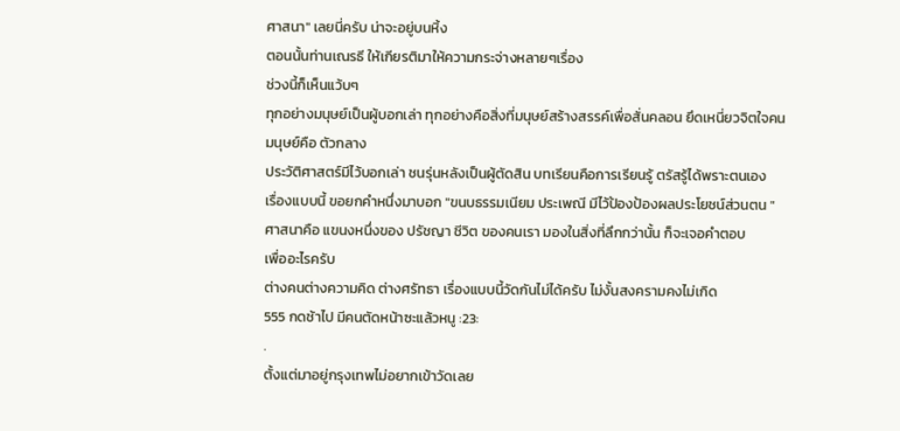ศาสนา" เลยนี่ครับ น่าจะอยู่บนหิ้ง
ตอนนั้นท่านเณรธี ให้เกียรติมาให้ความกระจ่างหลายๆเรื่อง
ช่วงนี้ก็เห็นแว้บๆ
ทุกอย่างมนุษย์เป็นผู้บอกเล่า ทุกอย่างคือสิ่งที่มนุษย์สร้างสรรค์เพื่อสั่นคลอน ยึดเหนี่ยวจิตใจคน
มนุษย์คือ ตัวกลาง
ประวัติศาสตร์มีไว้บอกเล่า ชนรุ่นหลังเป็นผู้ตัดสิน บทเรียนคือการเรียนรู้ ตรัสรู้ได้พราะตนเอง
เรื่องแบบนี้ ขอยกคำหนึ่งมาบอก "ขนบธรรมเนียม ประเพณี มีไว้ป้องป้องผลประโยชน์ส่วนตน "
ศาสนาคือ แขนงหนึ่งของ ปรัชญา ชีวิต ของคนเรา มองในสิ่งที่ลึกกว่านั้น ก็จะเจอคำตอบ
เพื่ออะไรครับ
ต่างคนต่างความคิด ต่างศรัทธา เรื่องแบบนี้วัดกันไม่ได้ครับ ไม่งั้นสงครามคงไม่เกิด
555 กดช้าไป มีคนตัดหน้าซะแล้วหนู :23:
.
ตั้งแต่มาอยู่กรุงเทพไม่อยากเข้าวัดเลย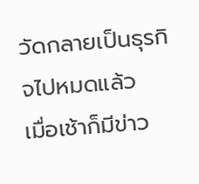วัดกลายเป็นธุรกิจไปหมดแล้ว
เมื่อเช้าก็มีข่าว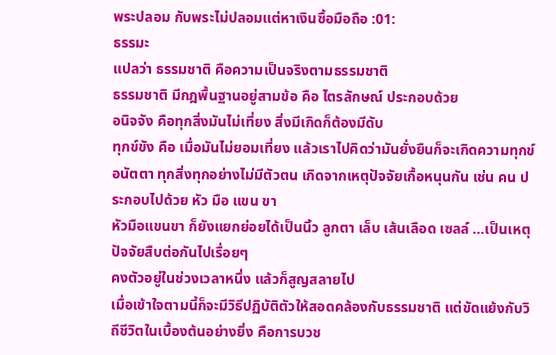พระปลอม กับพระไม่ปลอมแต่หาเงินซื้อมือถือ :01:
ธรรมะ
แปลว่า ธรรมชาติ คือความเป็นจริงตามธรรมชาติ
ธรรมชาติ มีกฎพื้นฐานอยู่สามข้อ คือ ไตรลักษณ์ ประกอบด้วย
อนิจจัง คือทุกสิ่งมันไม่เที่ยง สิ่งมีเกิดก็ต้องมีดับ
ทุกข์ขัง คือ เมื่อมันไม่ยอมเที่ยง แล้วเราไปคิดว่ามันยั่งยืนก็จะเกิดความทุกข์
อนัตตา ทุกสิ่งทุกอย่างไม่มีตัวตน เกิดจากเหตุปัจจัยเกื้อหนุนกัน เช่น คน ประกอบไปด้วย หัว มือ แขน ขา
หัวมือแขนขา ก็ยังแยกย่อยได้เป็นนิ้ว ลูกตา เล็บ เส้นเลือด เซลล์ ...เป็นเหตุปัจจัยสืบต่อกันไปเรื่อยๆ
คงตัวอยู่ในช่วงเวลาหนึ่ง แล้วก็สูญสลายไป
เมื่อเข้าใจตามนี้ก็จะมีวิธีปฏิบัติตัวให้สอดคล้องกับธรรมชาติ แต่ขัดแย้งกับวิถีชีวิตในเบื้องต้นอย่างยิ่ง คือการบวช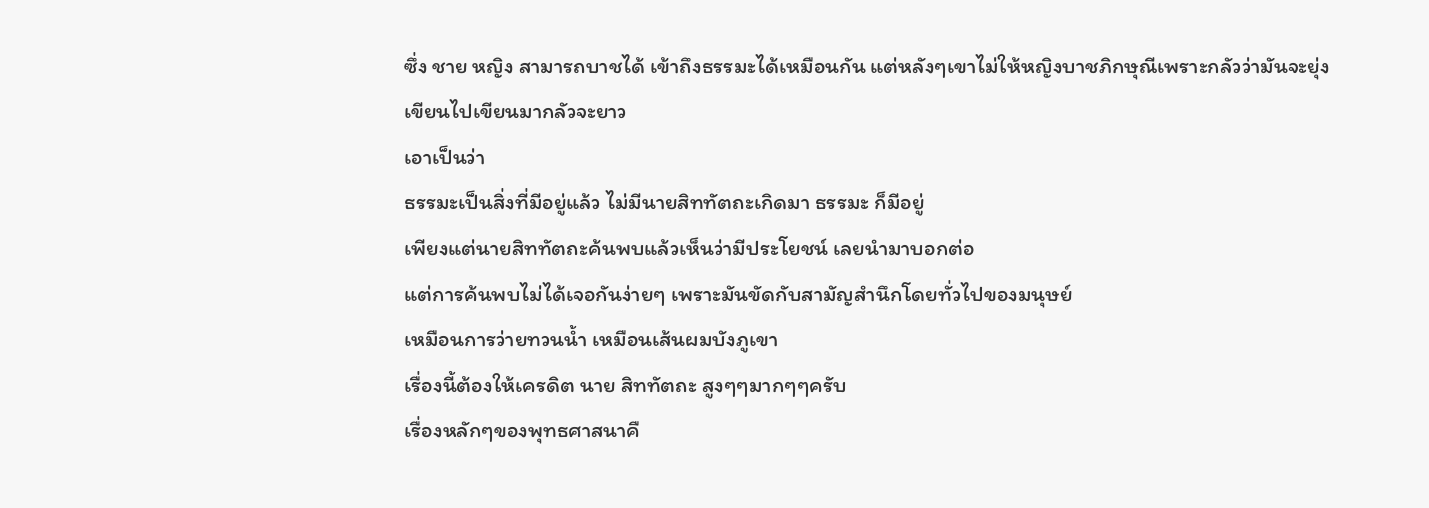ซึ่ง ชาย หญิง สามารถบาชได้ เข้าถึงธรรมะได้เหมือนกัน แต่หลังๆเขาไม่ให้หญิงบาชภิกษุณีเพราะกลัวว่ามันจะยุ่ง
เขียนไปเขียนมากลัวจะยาว
เอาเป็นว่า
ธรรมะเป็นสิ่งที่มีอยู่แล้ว ไม่มีนายสิททัตถะเกิดมา ธรรมะ ก็มีอยู่
เพียงแต่นายสิททัตถะค้นพบแล้วเห็นว่ามีประโยชน์ เลยนำมาบอกต่อ
แต่การค้นพบไม่ได้เจอกันง่ายๆ เพราะมันขัดกับสามัญสำนึกโดยทั่วไปของมนุษย์
เหมือนการว่ายทวนน้ำ เหมือนเส้นผมบังภูเขา
เรื่องนี้ต้องให้เครดิต นาย สิททัตถะ สูงๆๆมากๆๆครับ
เรื่องหลักๆของพุทธศาสนาคื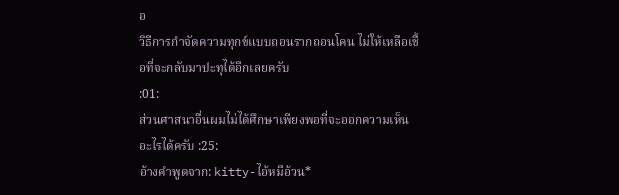อ
วิธีการกำจัดความทุกข์แบบถอนรากถอนโคน ไม่ให้เหลือเชื้อที่จะกลับมาปะทุได้อีกเลยครับ
:01:
ส่วนศาสนาอื่นผมไม่ได้ศึกษาเพียงพอที่จะออกความเห็นอะไรได้ครับ :25:
อ้างคำพูดจาก: kitty-ไอ้หมีอ้วน*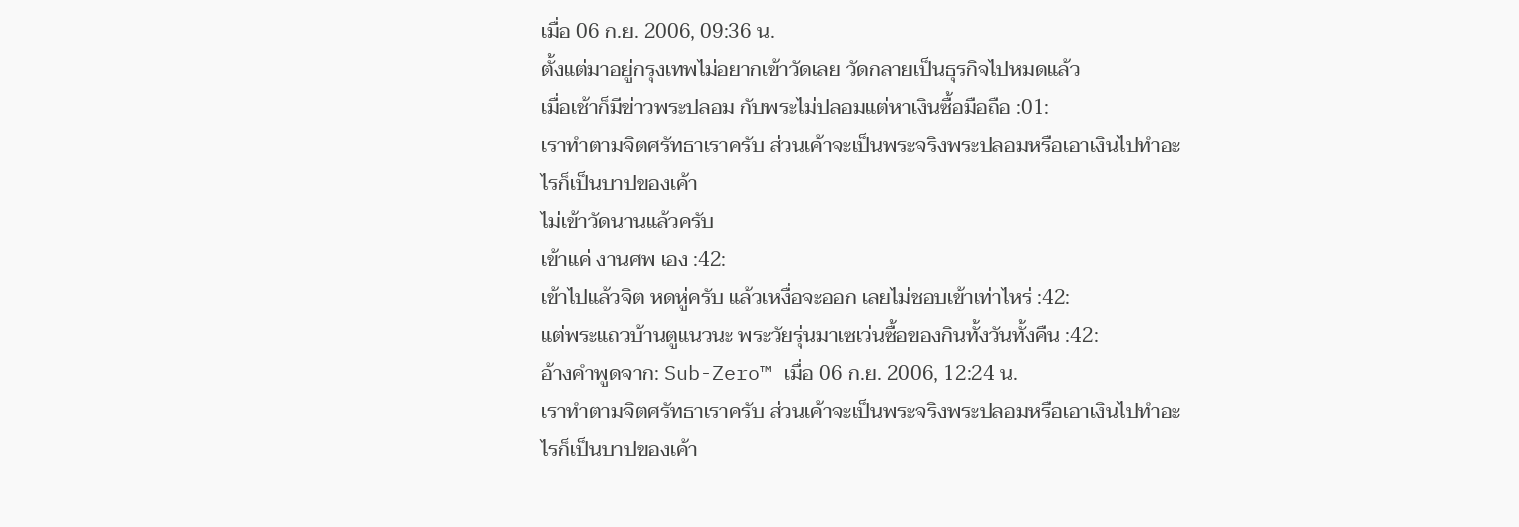เมื่อ 06 ก.ย. 2006, 09:36 น.
ตั้งแต่มาอยู่กรุงเทพไม่อยากเข้าวัดเลย วัดกลายเป็นธุรกิจไปหมดแล้ว
เมื่อเช้าก็มีข่าวพระปลอม กับพระไม่ปลอมแต่หาเงินซื้อมือถือ :01:
เราทำตามจิตศรัทธาเราครับ ส่วนเค้าจะเป็นพระจริงพระปลอมหรือเอาเงินไปทำอะไรก็เป็นบาปของเค้า
ไม่เข้าวัดนานแล้วครับ
เข้าแค่ งานศพ เอง :42:
เข้าไปแล้วจิต หดหู่ครับ แล้วเหงื่อจะออก เลยไม่ชอบเข้าเท่าไหร่ :42:
แต่พระแถวบ้านตูแนวนะ พระวัยรุ่นมาเซเว่นซื้อของกินทั้งวันทั้งคืน :42:
อ้างคำพูดจาก: Sub-Zero™ เมื่อ 06 ก.ย. 2006, 12:24 น.
เราทำตามจิตศรัทธาเราครับ ส่วนเค้าจะเป็นพระจริงพระปลอมหรือเอาเงินไปทำอะไรก็เป็นบาปของเค้า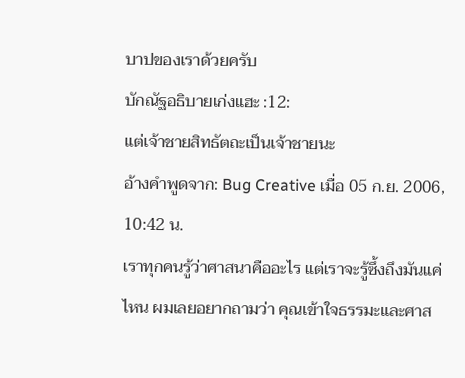บาปของเราด้วยครับ
บักณัฐอธิบายเก่งแฮะ :12:
แต่เจ้าชายสิทธัตถะเป็นเจ้าชายนะ
อ้างคำพูดจาก: Bug Creative เมื่อ 05 ก.ย. 2006, 10:42 น.
เราทุกคนรู้ว่าศาสนาคืออะไร แต่เราจะรู้ซึ้งถึงมันแค่ไหน ผมเลยอยากถามว่า คุณเข้าใจธรรมะและศาส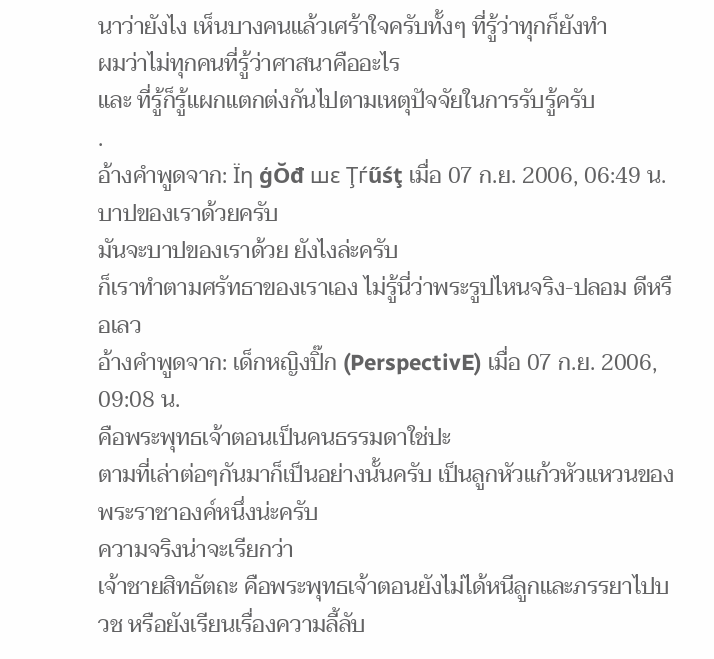นาว่ายังไง เห็นบางคนแล้วเศร้าใจครับทั้งๆ ที่รู้ว่าทุกก็ยังทำ
ผมว่าไม่ทุกคนที่รู้ว่าศาสนาคืออะไร
และ ที่รู้ก็รู้แผกแตกต่งกันไปตามเหตุปัจจัยในการรับรู้ครับ
.
อ้างคำพูดจาก: Ϊη ģŎđ шε Ţѓűśţ เมื่อ 07 ก.ย. 2006, 06:49 น.
บาปของเราด้วยครับ
มันจะบาปของเราด้วย ยังไงล่ะครับ
ก็เราทำตามศรัทธาของเราเอง ไม่รู้นี่ว่าพระรูปไหนจริง-ปลอม ดีหรือเลว
อ้างคำพูดจาก: เด็กหญิงปิ๊ก (PerspectivE) เมื่อ 07 ก.ย. 2006, 09:08 น.
คือพระพุทธเจ้าตอนเป็นคนธรรมดาใช่ปะ
ตามที่เล่าต่อๆกันมาก็เป็นอย่างนั้นครับ เป็นลูกหัวแก้วหัวแหวนของพระราชาองค์หนึ่งน่ะครับ
ความจริงน่าจะเรียกว่า
เจ้าชายสิทธัตถะ คือพระพุทธเจ้าตอนยังไม่ได้หนีลูกและภรรยาไปบวช หรือยังเรียนเรื่องความลี้ลับ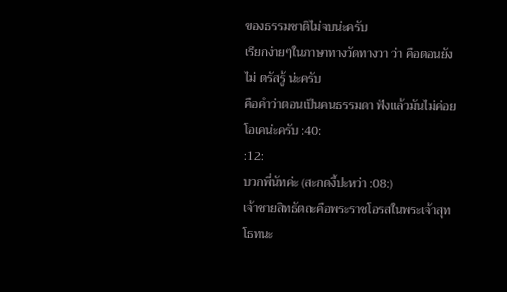ของธรรมชาติไม่จบน่ะครับ
เรียกง่ายๆในภาษาทางวัดทางวา ว่า คือตอนยังไม่ ตรัสรู้ น่ะครับ
คือคำว่าตอนเป็นคนธรรมดา ฟังแล้วมันไม่ค่อยโอเคน่ะครับ :40:
:12:
บวกพี่นัทค่ะ (สะกดงี้ปะหว่า :08:)
เจ้าชายสิทธัตถะคือพระราชโอรสในพระเจ้าสุทโธทนะ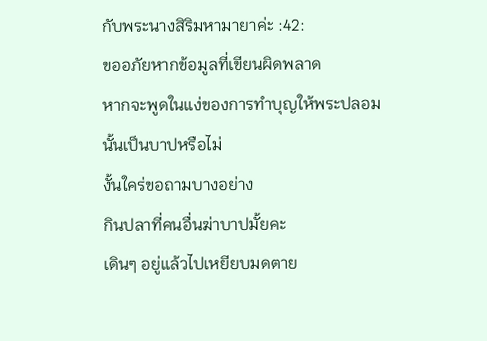กับพระนางสิริมหามายาค่ะ :42:
ขออภัยหากข้อมูลที่เขียนผิดพลาด
หากจะพูดในแง่ของการทำบุญให้พระปลอมนั้นเป็นบาปหรือไม่
งั้นใคร่ขอถามบางอย่าง
กินปลาที่คนอื่นฆ่าบาปมั้ยคะ
เดินๆ อยู่แล้วไปเหยียบมดตาย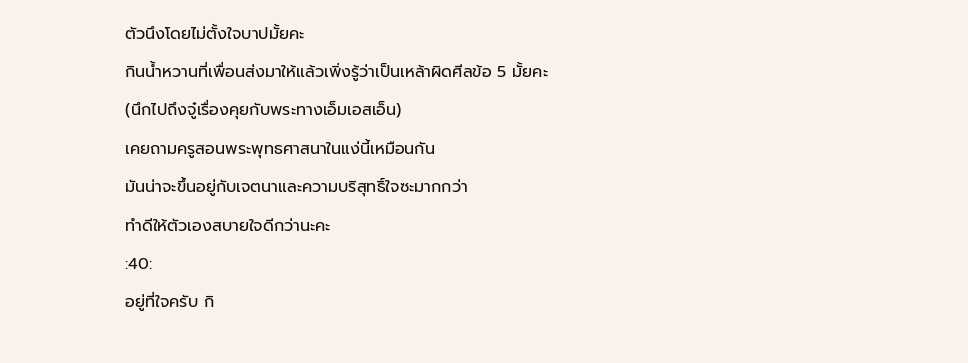ตัวนึงโดยไม่ตั้งใจบาปมั้ยคะ
กินน้ำหวานที่เพื่อนส่งมาให้แล้วเพิ่งรู้ว่าเป็นเหล้าผิดศีลข้อ 5 มั้ยคะ
(นึกไปถึงจู๋เรื่องคุยกับพระทางเอ็มเอสเอ็น)
เคยถามครูสอนพระพุทธศาสนาในแง่นี้เหมือนกัน
มันน่าจะขึ้นอยู่กับเจตนาและความบริสุทธิ์ใจซะมากกว่า
ทำดีให้ตัวเองสบายใจดีกว่านะคะ
:40:
อยู่ที่ใจครับ กิ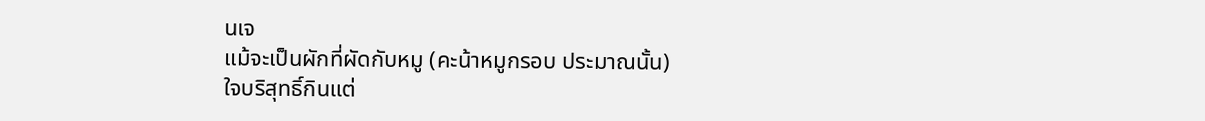นเจ
แม้จะเป็นผักที่ผัดกับหมู (คะน้าหมูกรอบ ประมาณนั้น)
ใจบริสุทธิ์กินแต่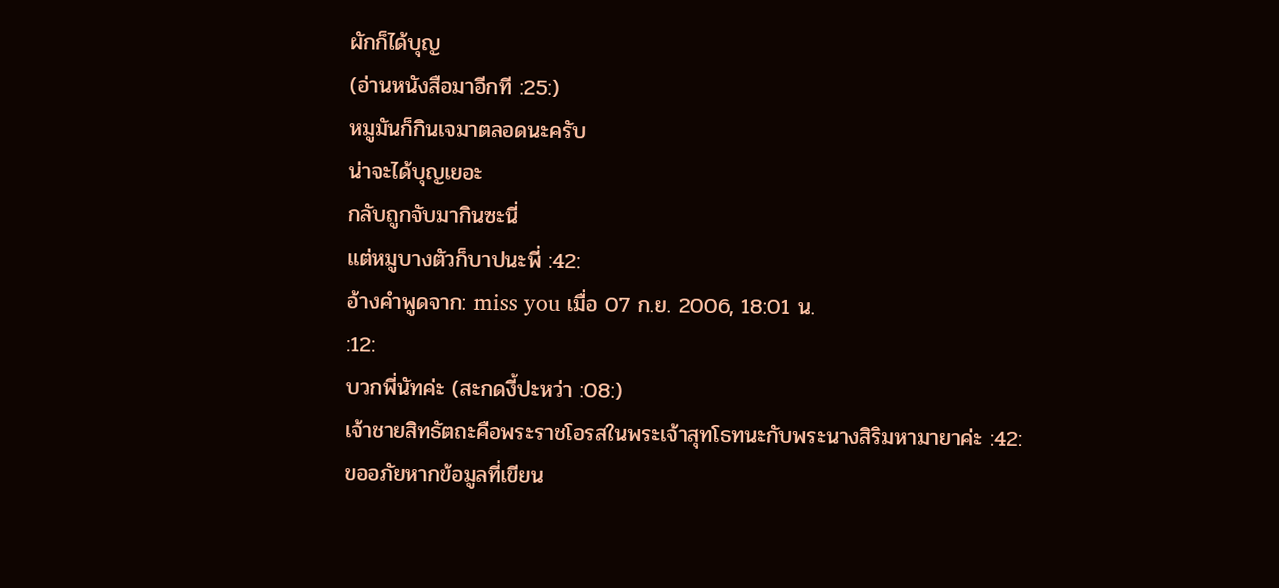ผักก็ได้บุญ
(อ่านหนังสือมาอีกที :25:)
หมูมันก็กินเจมาตลอดนะครับ
น่าจะได้บุญเยอะ
กลับถูกจับมากินซะนี่
แต่หมูบางตัวก็บาปนะพี่ :42:
อ้างคำพูดจาก: miss you เมื่อ 07 ก.ย. 2006, 18:01 น.
:12:
บวกพี่นัทค่ะ (สะกดงี้ปะหว่า :08:)
เจ้าชายสิทธัตถะคือพระราชโอรสในพระเจ้าสุทโธทนะกับพระนางสิริมหามายาค่ะ :42:
ขออภัยหากข้อมูลที่เขียน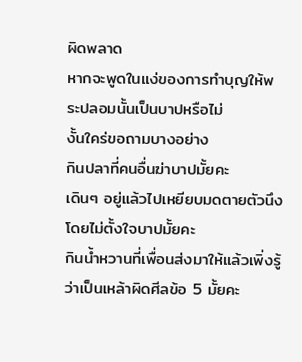ผิดพลาด
หากจะพูดในแง่ของการทำบุญให้พระปลอมนั้นเป็นบาปหรือไม่
งั้นใคร่ขอถามบางอย่าง
กินปลาที่คนอื่นฆ่าบาปมั้ยคะ
เดินๆ อยู่แล้วไปเหยียบมดตายตัวนึงโดยไม่ตั้งใจบาปมั้ยคะ
กินน้ำหวานที่เพื่อนส่งมาให้แล้วเพิ่งรู้ว่าเป็นเหล้าผิดศีลข้อ 5 มั้ยคะ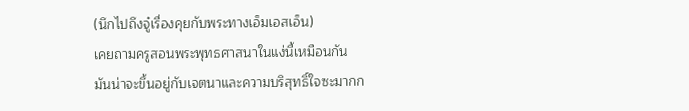(นึกไปถึงจู๋เรื่องคุยกับพระทางเอ็มเอสเอ็น)
เคยถามครูสอนพระพุทธศาสนาในแง่นี้เหมือนกัน
มันน่าจะขึ้นอยู่กับเจตนาและความบริสุทธิ์ใจซะมากก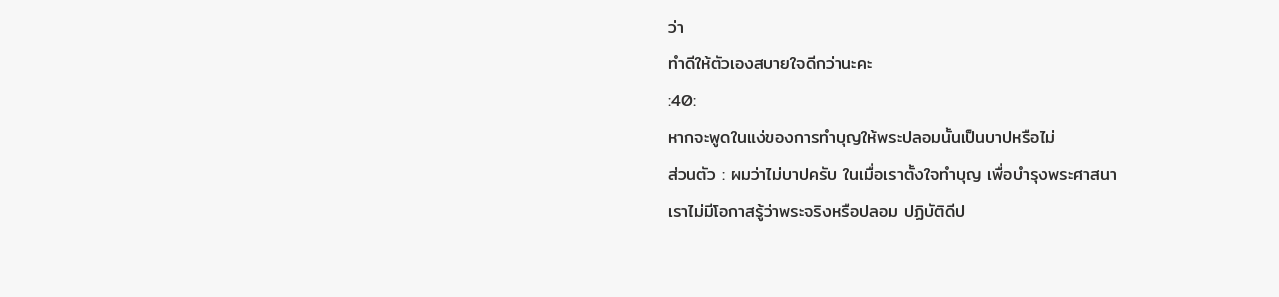ว่า
ทำดีให้ตัวเองสบายใจดีกว่านะคะ
:40:
หากจะพูดในแง่ของการทำบุญให้พระปลอมนั้นเป็นบาปหรือไม่
ส่วนตัว : ผมว่าไม่บาปครับ ในเมื่อเราตั้งใจทำบุญ เพื่อบำรุงพระศาสนา
เราไม่มีโอกาสรู้ว่าพระจริงหรือปลอม ปฏิบัติดีป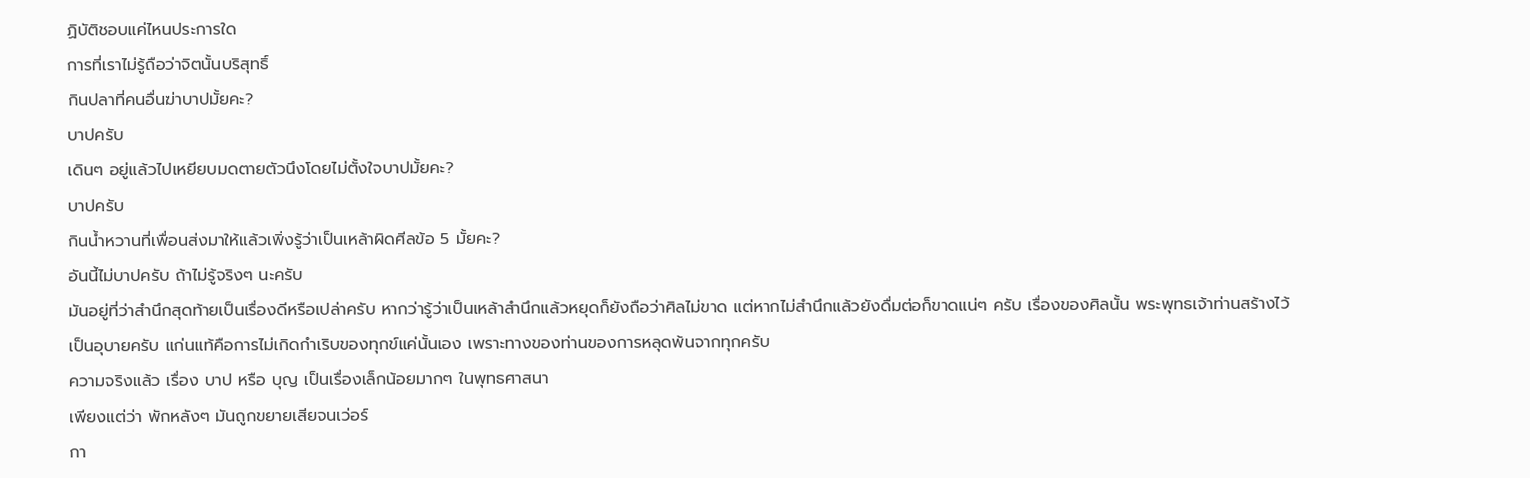ฏิบัติชอบแค่ไหนประการใด
การที่เราไม่รู้ถือว่าจิตนั้นบริสุทธิ์
กินปลาที่คนอื่นฆ่าบาปมั้ยคะ?
บาปครับ
เดินๆ อยู่แล้วไปเหยียบมดตายตัวนึงโดยไม่ตั้งใจบาปมั้ยคะ?
บาปครับ
กินน้ำหวานที่เพื่อนส่งมาให้แล้วเพิ่งรู้ว่าเป็นเหล้าผิดศีลข้อ 5 มั้ยคะ?
อันนี้ไม่บาปครับ ถ้าไม่รู้จริงๆ นะครับ
มันอยู่ที่ว่าสำนึกสุดท้ายเป็นเรื่องดีหรือเปล่าครับ หากว่ารู้ว่าเป็นเหล้าสำนึกแล้วหยุดก็ยังถือว่าศิลไม่ขาด แต่หากไม่สำนึกแล้วยังดื่มต่อก็ขาดแน่ๆ ครับ เรื่องของศิลนั้น พระพุทธเจ้าท่านสร้างไว้เป็นอุบายครับ แก่นแท้คือการไม่เกิดกำเริบของทุกข์แค่นั้นเอง เพราะทางของท่านของการหลุดพ้นจากทุกครับ
ความจริงแล้ว เรื่อง บาป หรือ บุญ เป็นเรื่องเล็กน้อยมากๆ ในพุทธศาสนา
เพียงแต่ว่า พักหลังๆ มันถูกขยายเสียจนเว่อร์
กา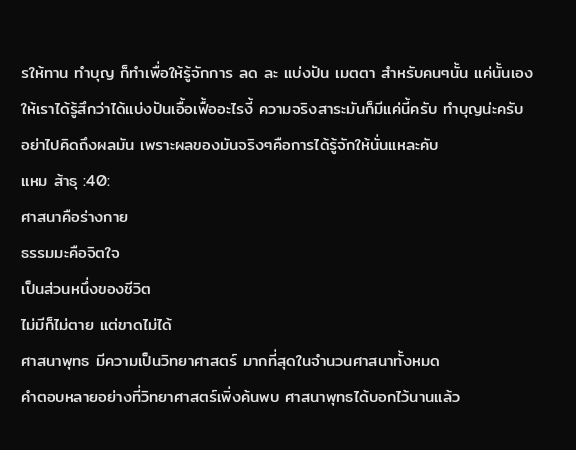รให้ทาน ทำบุญ ก็ทำเพื่อให้รู้จักการ ลด ละ แบ่งปัน เมตตา สำหรับคนๆนั้น แค่นั้นเอง
ให้เราได้รู้สึกว่าได้แบ่งปันเอื้อเฟื้ออะไรงี้ ความจริงสาระมันก็มีแค่นี้ครับ ทำบุญน่ะครับ
อย่าไปคิดถึงผลมัน เพราะผลของมันจริงๆคือการได้รู้จักให้นั่นแหละคับ
แหม ส้าธุ :40:
ศาสนาคือร่างกาย
ธรรมมะคือจิตใจ
เป็นส่วนหนึ่งของชีวิต
ไม่มีก็ไม่ตาย แต่ขาดไม่ได้
ศาสนาพุทธ มีความเป็นวิทยาศาสตร์ มากที่สุดในจำนวนศาสนาทั้งหมด
คำตอบหลายอย่างที่วิทยาศาสตร์เพิ่งค้นพบ ศาสนาพุทธได้บอกไว้นานแล้ว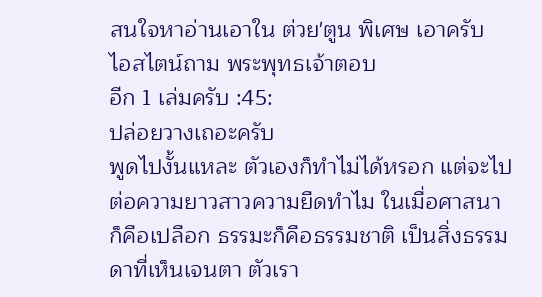สนใจหาอ่านเอาใน ต่วย'ตูน พิเศษ เอาครับ
ไอสไตน์ถาม พระพุทธเจ้าตอบ
อีก 1 เล่มครับ :45:
ปล่อยวางเถอะครับ
พูดไปงั้นแหละ ตัวเองก็ทำไม่ได้หรอก แต่จะไปต่อความยาวสาวความยืดทำไม ในเมื่อศาสนาก็คือเปลือก ธรรมะก็คือธรรมชาติ เป็นสิ่งธรรมดาที่เห็นเจนตา ตัวเรา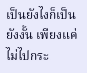เป็นยังไงก็เป็นยังงั้น เพียงแค่ไม่ไปกระ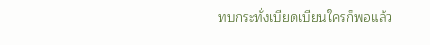ทบกระทั่งเบียดเบียนใครก็พอแล้ว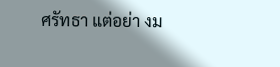ศรัทธา แต่อย่า งม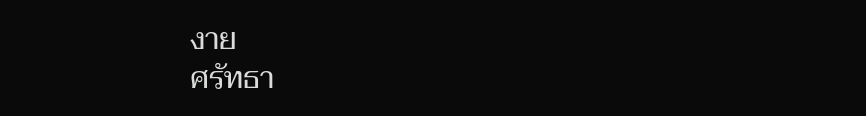งาย
ศรัทธา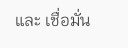และ เชื่อมั่น